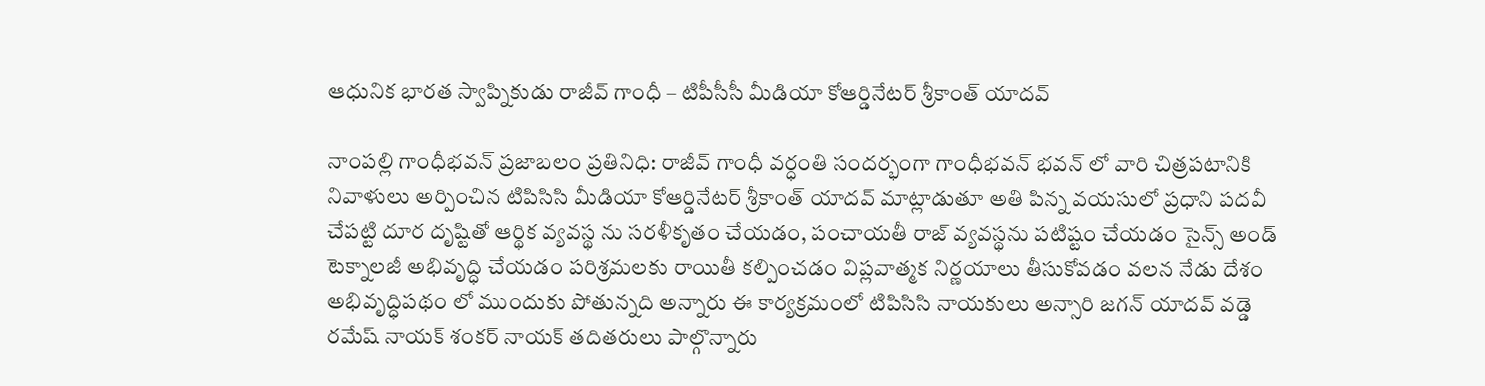ఆధునిక భారత స్వాప్నికుడు రాజీవ్‌ గాంధీ – టిపీసీసీ మీడియా కోఆర్డినేటర్‌ శ్రీకాంత్‌ యాదవ్‌

నాంపల్లి గాంధీభవన్‌ ప్రజాబలం ప్రతినిధి: రాజీవ్‌ గాంధీ వర్ధంతి సందర్భంగా గాంధీభవన్‌ భవన్‌ లో వారి చిత్రపటానికి నివాళులు అర్పించిన టిపిసిసి మీడియా కోఆర్డినేటర్‌ శ్రీకాంత్‌ యాదవ్‌ మాట్లాడుతూ అతి పిన్న వయసులో ప్రధాని పదవీ చేపట్టి దూర దృష్టితో ఆర్థిక వ్యవస్థ ను సరళీకృతం చేయడం, పంచాయతీ రాజ్‌ వ్యవస్థను పటిష్టం చేయడం సైన్స్‌ అండ్‌ టెక్నాలజీ అభివృద్ధి చేయడం పరిశ్రమలకు రాయితీ కల్పించడం విప్లవాత్మక నిర్ణయాలు తీసుకోవడం వలన నేడు దేశం అభివృద్ధిపథం లో ముందుకు పోతున్నది అన్నారు ఈ కార్యక్రమంలో టిపిసిసి నాయకులు అన్సారి జగన్‌ యాదవ్‌ వడ్డె రమేష్‌ నాయక్‌ శంకర్‌ నాయక్‌ తదితరులు పాల్గొన్నారు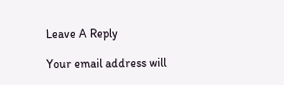Leave A Reply

Your email address will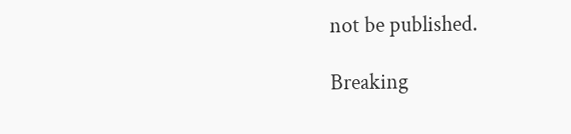not be published.

Breaking